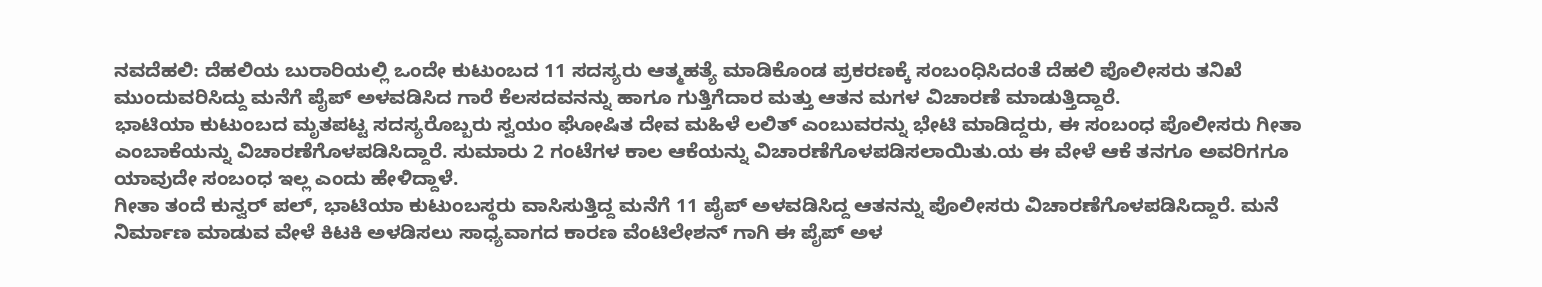ನವದೆಹಲಿ: ದೆಹಲಿಯ ಬುರಾರಿಯಲ್ಲಿ ಒಂದೇ ಕುಟುಂಬದ 11 ಸದಸ್ಯರು ಆತ್ಮಹತ್ಯೆ ಮಾಡಿಕೊಂಡ ಪ್ರಕರಣಕ್ಕೆ ಸಂಬಂಧಿಸಿದಂತೆ ದೆಹಲಿ ಪೊಲೀಸರು ತನಿಖೆ ಮುಂದುವರಿಸಿದ್ದು ಮನೆಗೆ ಪೈಪ್ ಅಳವಡಿಸಿದ ಗಾರೆ ಕೆಲಸದವನನ್ನು ಹಾಗೂ ಗುತ್ತಿಗೆದಾರ ಮತ್ತು ಆತನ ಮಗಳ ವಿಚಾರಣೆ ಮಾಡುತ್ತಿದ್ದಾರೆ.
ಭಾಟಿಯಾ ಕುಟುಂಬದ ಮೃತಪಟ್ಟ ಸದಸ್ಯರೊಬ್ಬರು ಸ್ವಯಂ ಘೋಷಿತ ದೇವ ಮಹಿಳೆ ಲಲಿತ್ ಎಂಬುವರನ್ನು ಭೇಟಿ ಮಾಡಿದ್ದರು, ಈ ಸಂಬಂಧ ಪೊಲೀಸರು ಗೀತಾ ಎಂಬಾಕೆಯನ್ನು ವಿಚಾರಣೆಗೊಳಪಡಿಸಿದ್ದಾರೆ. ಸುಮಾರು 2 ಗಂಟೆಗಳ ಕಾಲ ಆಕೆಯನ್ನು ವಿಚಾರಣೆಗೊಳಪಡಿಸಲಾಯಿತು.ಯ ಈ ವೇಳೆ ಆಕೆ ತನಗೂ ಅವರಿಗಗೂ ಯಾವುದೇ ಸಂಬಂಧ ಇಲ್ಲ ಎಂದು ಹೇಳಿದ್ದಾಳೆ.
ಗೀತಾ ತಂದೆ ಕುನ್ವರ್ ಪಲ್, ಭಾಟಿಯಾ ಕುಟುಂಬಸ್ಥರು ವಾಸಿಸುತ್ತಿದ್ದ ಮನೆಗೆ 11 ಪೈಪ್ ಅಳವಡಿಸಿದ್ದ ಆತನನ್ನು ಪೊಲೀಸರು ವಿಚಾರಣೆಗೊಳಪಡಿಸಿದ್ದಾರೆ. ಮನೆ ನಿರ್ಮಾಣ ಮಾಡುವ ವೇಳೆ ಕಿಟಕಿ ಅಳಡಿಸಲು ಸಾಧ್ಯವಾಗದ ಕಾರಣ ವೆಂಟಿಲೇಶನ್ ಗಾಗಿ ಈ ಪೈಪ್ ಅಳ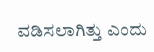ವಡಿಸಲಾಗಿತ್ತು ಎಂದು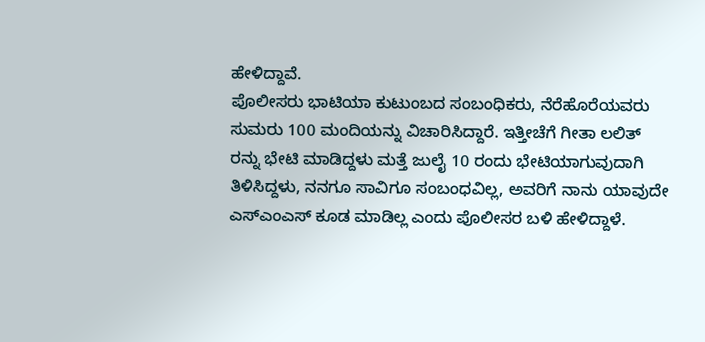ಹೇಳಿದ್ದಾವೆ.
ಪೊಲೀಸರು ಭಾಟಿಯಾ ಕುಟುಂಬದ ಸಂಬಂಧಿಕರು, ನೆರೆಹೊರೆಯವರು ಸುಮರು 100 ಮಂದಿಯನ್ನು ವಿಚಾರಿಸಿದ್ದಾರೆ. ಇತ್ತೀಚೆಗೆ ಗೀತಾ ಲಲಿತ್ ರನ್ನು ಭೇಟಿ ಮಾಡಿದ್ದಳು ಮತ್ತೆ ಜುಲೈ 10 ರಂದು ಭೇಟಿಯಾಗುವುದಾಗಿ ತಿಳಿಸಿದ್ದಳು, ನನಗೂ ಸಾವಿಗೂ ಸಂಬಂಧವಿಲ್ಲ, ಅವರಿಗೆ ನಾನು ಯಾವುದೇ ಎಸ್ಎಂಎಸ್ ಕೂಡ ಮಾಡಿಲ್ಲ ಎಂದು ಪೊಲೀಸರ ಬಳಿ ಹೇಳಿದ್ದಾಳೆ.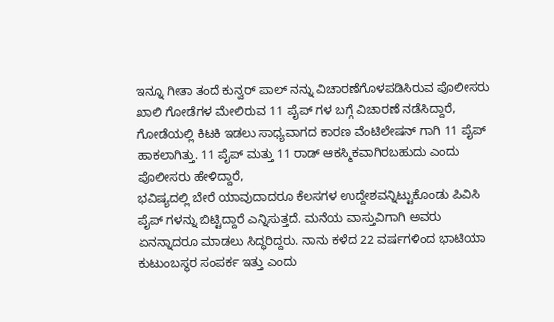ಇನ್ನೂ ಗೀತಾ ತಂದೆ ಕುನ್ವರ್ ಪಾಲ್ ನನ್ನು ವಿಚಾರಣೆಗೊಳಪಡಿಸಿರುವ ಪೊಲೀಸರು ಖಾಲಿ ಗೋಡೆಗಳ ಮೇಲಿರುವ 11 ಪೈಪ್ ಗಳ ಬಗ್ಗೆ ವಿಚಾರಣೆ ನಡೆಸಿದ್ದಾರೆ, ಗೋಡೆಯಲ್ಲಿ ಕಿಟಕಿ ಇಡಲು ಸಾಧ್ಯವಾಗದ ಕಾರಣ ವೆಂಟಿಲೇಷನ್ ಗಾಗಿ 11 ಪೈಪ್ ಹಾಕಲಾಗಿತ್ತು. 11 ಪೈಪ್ ಮತ್ತು 11 ರಾಡ್ ಆಕಸ್ಮಿಕವಾಗಿರಬಹುದು ಎಂದು ಪೊಲೀಸರು ಹೇಳಿದ್ದಾರೆ,
ಭವಿಷ್ಯದಲ್ಲಿ ಬೇರೆ ಯಾವುದಾದರೂ ಕೆಲಸಗಳ ಉದ್ದೇಶವನ್ನಿಟ್ಟುಕೊಂಡು ಪಿವಿಸಿ ಪೈಪ್ ಗಳನ್ನು ಬಿಟ್ಟಿದ್ದಾರೆ ಎನ್ನಿಸುತ್ತದೆ. ಮನೆಯ ವಾಸ್ತುವಿಗಾಗಿ ಅವರು ಏನನ್ನಾದರೂ ಮಾಡಲು ಸಿದ್ಧರಿದ್ದರು. ನಾನು ಕಳೆದ 22 ವರ್ಷಗಳಿಂದ ಭಾಟಿಯಾ ಕುಟುಂಬಸ್ಥರ ಸಂಪರ್ಕ ಇತ್ತು ಎಂದು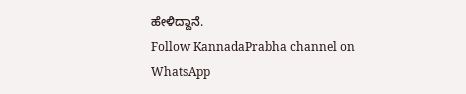ಹೇಳಿದ್ದಾನೆ.
Follow KannadaPrabha channel on WhatsApp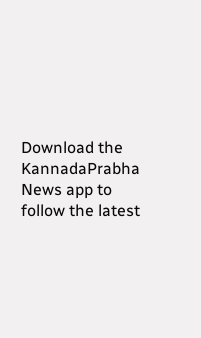Download the KannadaPrabha News app to follow the latest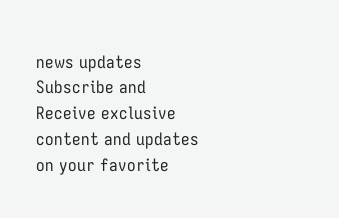news updates
Subscribe and Receive exclusive content and updates on your favorite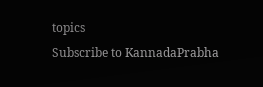topics
Subscribe to KannadaPrabha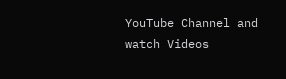YouTube Channel and watch Videos